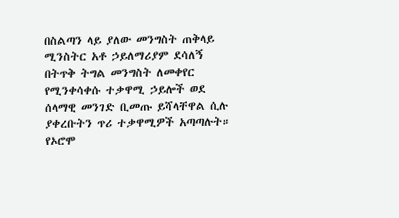በስልጣን ላይ ያለው መንግስት ጠቅላይ ሚንስትር አቶ ኃይለማሪያም ደሳለኝ በትጥቅ ትግል መንግስት ለመቀየር የሚንቀሳቀሱ ተቃዋሚ ኃይሎች ወደ ሰላማዊ መንገድ ቢመጡ ይሻላቸዋል ሲሉ ያቀረቡትን ጥሪ ተቃዋሚዎች አጣጣሉት።
የኦሮሞ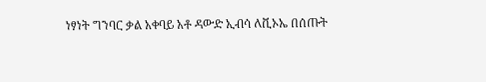ነፃነት ግንባር ቃል አቀባይ አቶ ዳውድ ኢብሳ ለቪኦኤ በሰጡት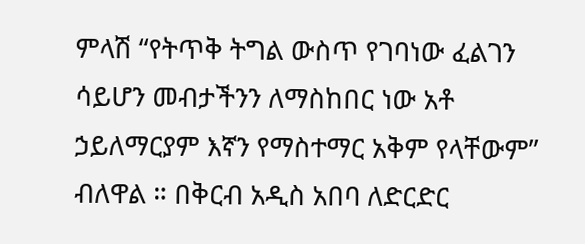ምላሽ “የትጥቅ ትግል ውስጥ የገባነው ፈልገን ሳይሆን መብታችንን ለማስከበር ነው አቶ ኃይለማርያም እኛን የማስተማር አቅም የላቸውም” ብለዋል ። በቅርብ አዲስ አበባ ለድርድር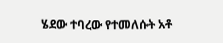ሄደው ተባረው የተመለሱት አቶ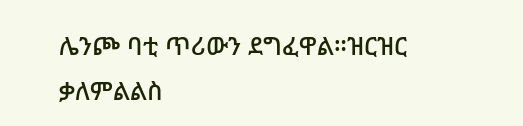ሌንጮ ባቲ ጥሪውን ደግፈዋል።ዝርዝር ቃለምልልስ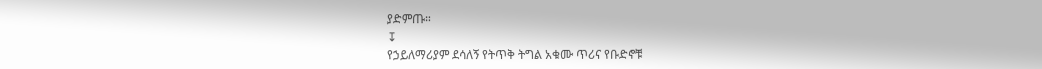ያድምጡ።
↧
የኃይለማሪያም ደሳለኝ የትጥቅ ትግል አቁሙ ጥሪና የቡድኖቹ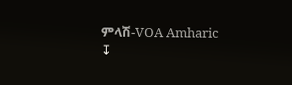ምላሽ-VOA Amharic
↧